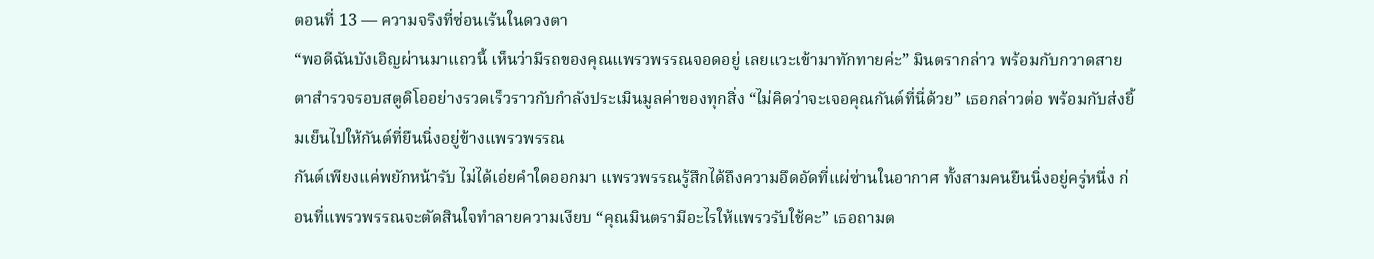ตอนที่ 13 — ความจริงที่ซ่อนเร้นในดวงตา
“พอดีฉันบังเอิญผ่านมาแถวนี้ เห็นว่ามีรถของคุณแพรวพรรณจอดอยู่ เลยแวะเข้ามาทักทายค่ะ” มินตรากล่าว พร้อมกับกวาดสายตาสำรวจรอบสตูดิโออย่างรวดเร็วราวกับกำลังประเมินมูลค่าของทุกสิ่ง “ไม่คิดว่าจะเจอคุณกันต์ที่นี่ด้วย” เธอกล่าวต่อ พร้อมกับส่งยิ้มเย็นไปให้กันต์ที่ยืนนิ่งอยู่ข้างแพรวพรรณ
กันต์เพียงแค่พยักหน้ารับ ไม่ได้เอ่ยคำใดออกมา แพรวพรรณรู้สึกได้ถึงความอึดอัดที่แผ่ซ่านในอากาศ ทั้งสามคนยืนนิ่งอยู่ครู่หนึ่ง ก่อนที่แพรวพรรณจะตัดสินใจทำลายความเงียบ “คุณมินตรามีอะไรให้แพรวรับใช้คะ” เธอถามต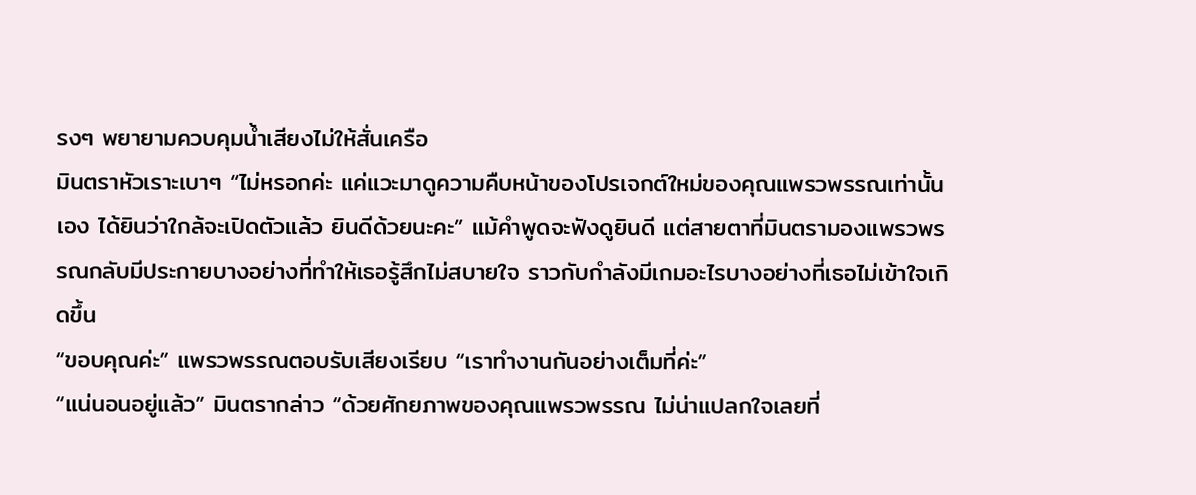รงๆ พยายามควบคุมน้ำเสียงไม่ให้สั่นเครือ
มินตราหัวเราะเบาๆ “ไม่หรอกค่ะ แค่แวะมาดูความคืบหน้าของโปรเจกต์ใหม่ของคุณแพรวพรรณเท่านั้นเอง ได้ยินว่าใกล้จะเปิดตัวแล้ว ยินดีด้วยนะคะ” แม้คำพูดจะฟังดูยินดี แต่สายตาที่มินตรามองแพรวพรรณกลับมีประกายบางอย่างที่ทำให้เธอรู้สึกไม่สบายใจ ราวกับกำลังมีเกมอะไรบางอย่างที่เธอไม่เข้าใจเกิดขึ้น
“ขอบคุณค่ะ” แพรวพรรณตอบรับเสียงเรียบ “เราทำงานกันอย่างเต็มที่ค่ะ”
“แน่นอนอยู่แล้ว” มินตรากล่าว “ด้วยศักยภาพของคุณแพรวพรรณ ไม่น่าแปลกใจเลยที่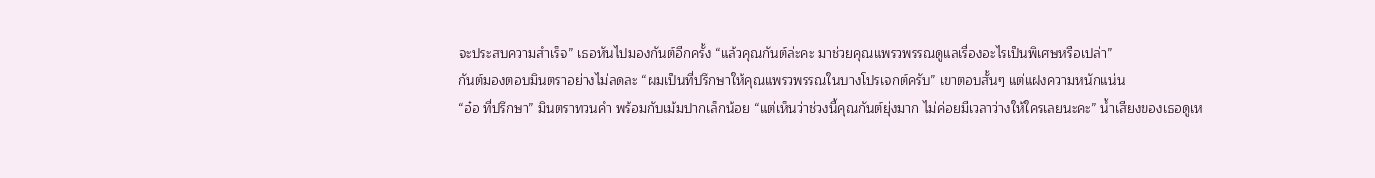จะประสบความสำเร็จ” เธอหันไปมองกันต์อีกครั้ง “แล้วคุณกันต์ล่ะคะ มาช่วยคุณแพรวพรรณดูแลเรื่องอะไรเป็นพิเศษหรือเปล่า”
กันต์มองตอบมินตราอย่างไม่ลดละ “ผมเป็นที่ปรึกษาให้คุณแพรวพรรณในบางโปรเจกต์ครับ” เขาตอบสั้นๆ แต่แฝงความหนักแน่น
“อ๋อ ที่ปรึกษา” มินตราทวนคำ พร้อมกับเม้มปากเล็กน้อย “แต่เห็นว่าช่วงนี้คุณกันต์ยุ่งมาก ไม่ค่อยมีเวลาว่างให้ใครเลยนะคะ” น้ำเสียงของเธอดูเห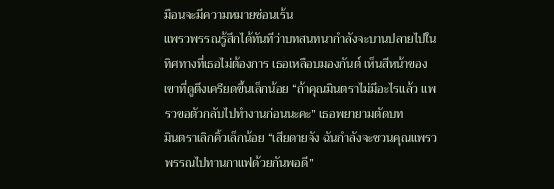มือนจะมีความหมายซ่อนเร้น
แพรวพรรณรู้สึกได้ทันทีว่าบทสนทนากำลังจะบานปลายไปในทิศทางที่เธอไม่ต้องการ เธอเหลือบมองกันต์ เห็นสีหน้าของเขาที่ดูตึงเครียดขึ้นเล็กน้อย “ถ้าคุณมินตราไม่มีอะไรแล้ว แพรวขอตัวกลับไปทำงานก่อนนะคะ” เธอพยายามตัดบท
มินตราเลิกคิ้วเล็กน้อย “เสียดายจัง ฉันกำลังจะชวนคุณแพรวพรรณไปทานกาแฟด้วยกันพอดี”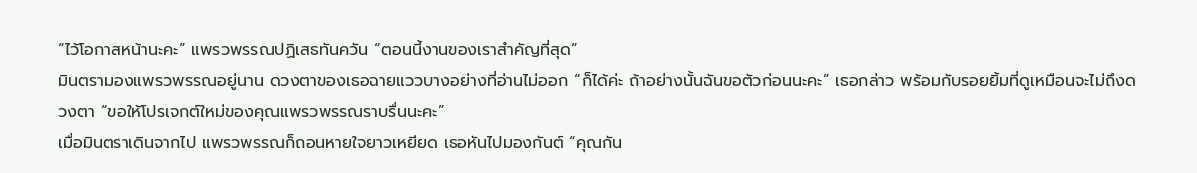“ไว้โอกาสหน้านะคะ” แพรวพรรณปฏิเสธทันควัน “ตอนนี้งานของเราสำคัญที่สุด”
มินตรามองแพรวพรรณอยู่นาน ดวงตาของเธอฉายแววบางอย่างที่อ่านไม่ออก “ก็ได้ค่ะ ถ้าอย่างนั้นฉันขอตัวก่อนนะคะ” เธอกล่าว พร้อมกับรอยยิ้มที่ดูเหมือนจะไม่ถึงดวงตา “ขอให้โปรเจกต์ใหม่ของคุณแพรวพรรณราบรื่นนะคะ”
เมื่อมินตราเดินจากไป แพรวพรรณก็ถอนหายใจยาวเหยียด เธอหันไปมองกันต์ “คุณกัน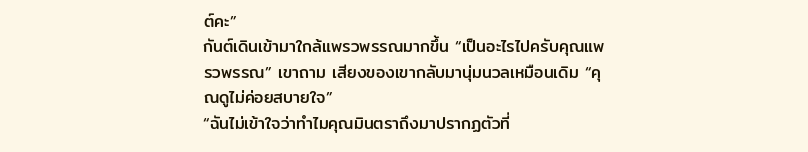ต์คะ”
กันต์เดินเข้ามาใกล้แพรวพรรณมากขึ้น “เป็นอะไรไปครับคุณแพรวพรรณ” เขาถาม เสียงของเขากลับมานุ่มนวลเหมือนเดิม “คุณดูไม่ค่อยสบายใจ”
“ฉันไม่เข้าใจว่าทำไมคุณมินตราถึงมาปรากฏตัวที่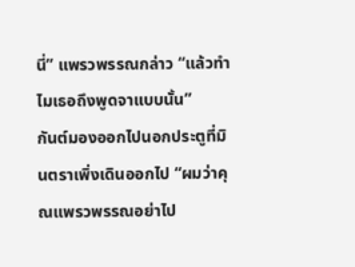นี่” แพรวพรรณกล่าว “แล้วทำไมเธอถึงพูดจาแบบนั้น”
กันต์มองออกไปนอกประตูที่มินตราเพิ่งเดินออกไป “ผมว่าคุณแพรวพรรณอย่าไป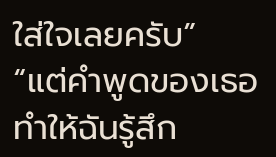ใส่ใจเลยครับ”
“แต่คำพูดของเธอทำให้ฉันรู้สึก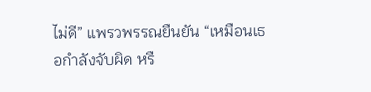ไม่ดี” แพรวพรรณยืนยัน “เหมือนเธอกำลังจับผิด หรื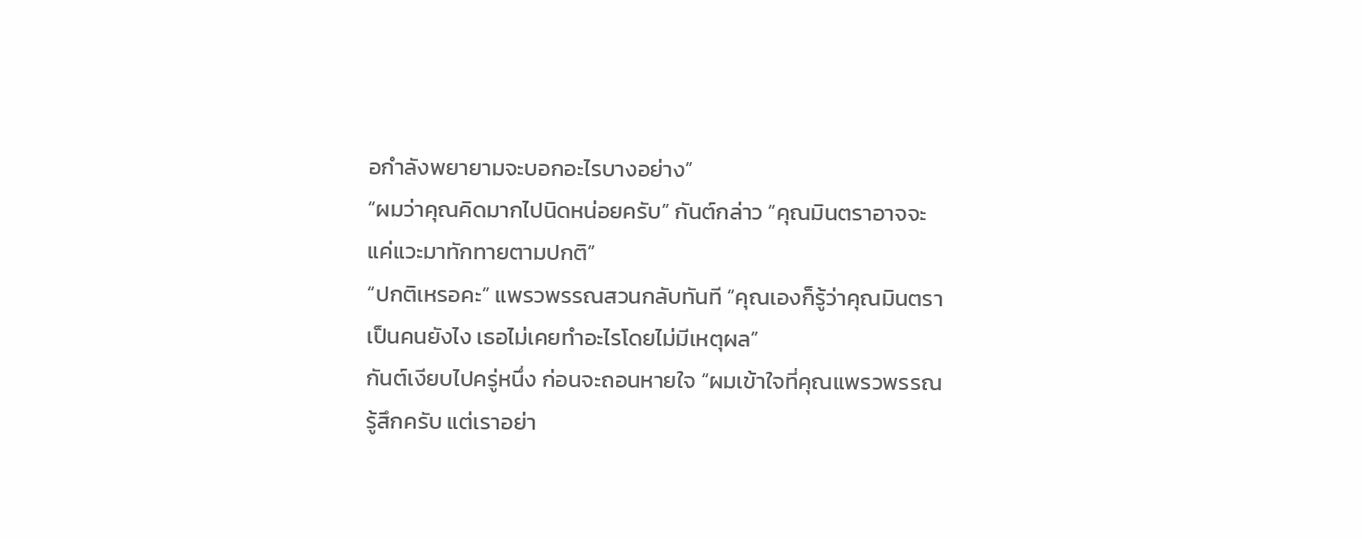อกำลังพยายามจะบอกอะไรบางอย่าง”
“ผมว่าคุณคิดมากไปนิดหน่อยครับ” กันต์กล่าว “คุณมินตราอาจจะแค่แวะมาทักทายตามปกติ”
“ปกติเหรอคะ” แพรวพรรณสวนกลับทันที “คุณเองก็รู้ว่าคุณมินตราเป็นคนยังไง เธอไม่เคยทำอะไรโดยไม่มีเหตุผล”
กันต์เงียบไปครู่หนึ่ง ก่อนจะถอนหายใจ “ผมเข้าใจที่คุณแพรวพรรณรู้สึกครับ แต่เราอย่า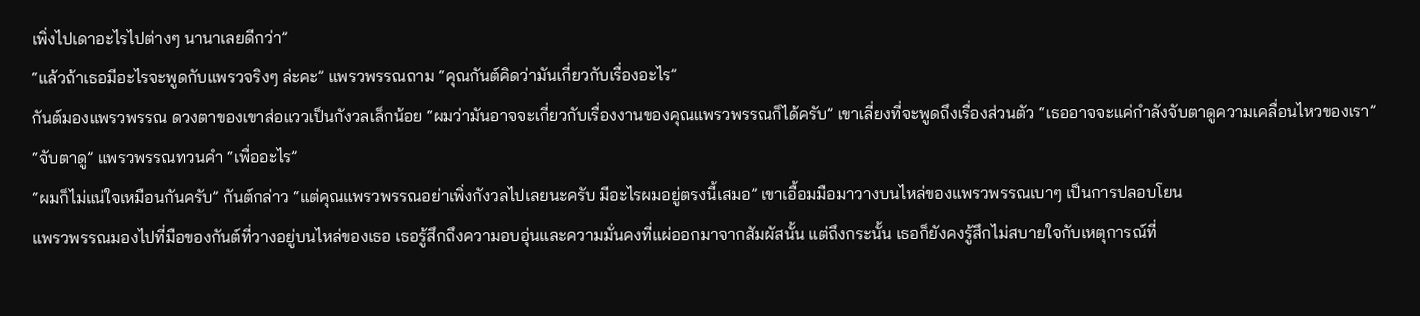เพิ่งไปเดาอะไรไปต่างๆ นานาเลยดีกว่า”
“แล้วถ้าเธอมีอะไรจะพูดกับแพรวจริงๆ ล่ะคะ” แพรวพรรณถาม “คุณกันต์คิดว่ามันเกี่ยวกับเรื่องอะไร”
กันต์มองแพรวพรรณ ดวงตาของเขาส่อแววเป็นกังวลเล็กน้อย “ผมว่ามันอาจจะเกี่ยวกับเรื่องงานของคุณแพรวพรรณก็ได้ครับ” เขาเลี่ยงที่จะพูดถึงเรื่องส่วนตัว “เธออาจจะแค่กำลังจับตาดูความเคลื่อนไหวของเรา”
“จับตาดู” แพรวพรรณทวนคำ “เพื่ออะไร”
“ผมก็ไม่แน่ใจเหมือนกันครับ” กันต์กล่าว “แต่คุณแพรวพรรณอย่าเพิ่งกังวลไปเลยนะครับ มีอะไรผมอยู่ตรงนี้เสมอ” เขาเอื้อมมือมาวางบนไหล่ของแพรวพรรณเบาๆ เป็นการปลอบโยน
แพรวพรรณมองไปที่มือของกันต์ที่วางอยู่บนไหล่ของเธอ เธอรู้สึกถึงความอบอุ่นและความมั่นคงที่แผ่ออกมาจากสัมผัสนั้น แต่ถึงกระนั้น เธอก็ยังคงรู้สึกไม่สบายใจกับเหตุการณ์ที่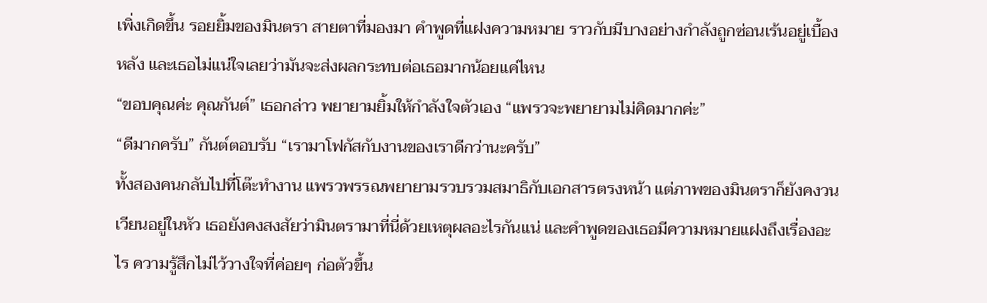เพิ่งเกิดขึ้น รอยยิ้มของมินตรา สายตาที่มองมา คำพูดที่แฝงความหมาย ราวกับมีบางอย่างกำลังถูกซ่อนเร้นอยู่เบื้องหลัง และเธอไม่แน่ใจเลยว่ามันจะส่งผลกระทบต่อเธอมากน้อยแค่ไหน
“ขอบคุณค่ะ คุณกันต์” เธอกล่าว พยายามยิ้มให้กำลังใจตัวเอง “แพรวจะพยายามไม่คิดมากค่ะ”
“ดีมากครับ” กันต์ตอบรับ “เรามาโฟกัสกับงานของเราดีกว่านะครับ”
ทั้งสองคนกลับไปที่โต๊ะทำงาน แพรวพรรณพยายามรวบรวมสมาธิกับเอกสารตรงหน้า แต่ภาพของมินตราก็ยังคงวนเวียนอยู่ในหัว เธอยังคงสงสัยว่ามินตรามาที่นี่ด้วยเหตุผลอะไรกันแน่ และคำพูดของเธอมีความหมายแฝงถึงเรื่องอะไร ความรู้สึกไม่ไว้วางใจที่ค่อยๆ ก่อตัวขึ้น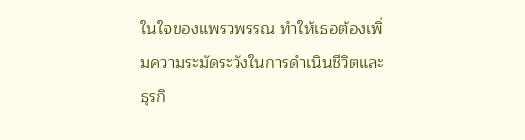ในใจของแพรวพรรณ ทำให้เธอต้องเพิ่มความระมัดระวังในการดำเนินชีวิตและธุรกิ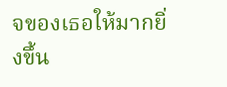จของเธอให้มากยิ่งขึ้น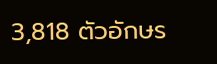3,818 ตัวอักษร